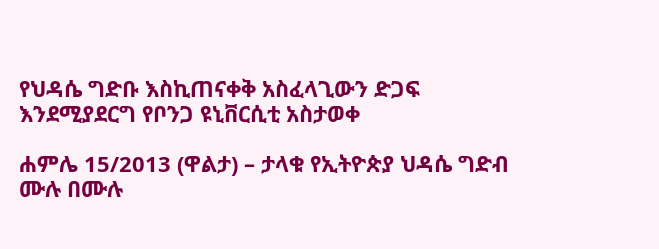የህዳሴ ግድቡ እስኪጠናቀቅ አስፈላጊውን ድጋፍ እንደሚያደርግ የቦንጋ ዩኒቨርሲቲ አስታወቀ

ሐምሌ 15/2013 (ዋልታ) – ታላቁ የኢትዮጵያ ህዳሴ ግድብ ሙሉ በሙሉ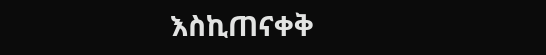እስኪጠናቀቅ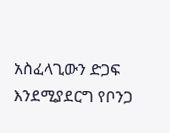አስፈላጊውን ድጋፍ እንደሚያደርግ የቦንጋ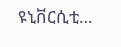ዩኒቨርሲቲ…